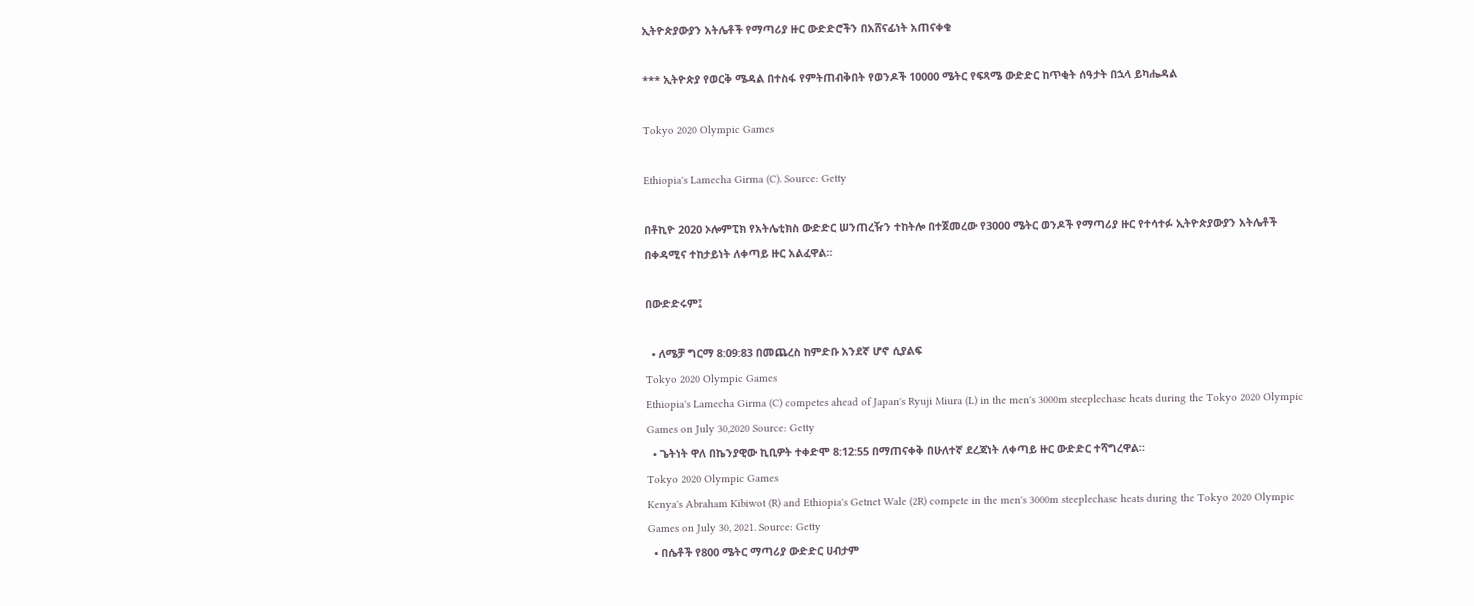ኢትዮጵያውያን አትሌቶች የማጣሪያ ዙር ውድድሮችን በአሸናፊነት አጠናቀቁ

*** ኢትዮጵያ የወርቅ ሜዳል በተስፋ የምትጠብቅበት የወንዶች 10000 ሜትር የፍጻሜ ውድድር ከጥቂት ሰዓታት በኋላ ይካሔዳል

Tokyo 2020 Olympic Games

Ethiopia's Lamecha Girma (C). Source: Getty

በቶኪዮ 2020 ኦሎምፒክ የአትሌቲክስ ውድድር ሠንጠረዥን ተከትሎ በተጀመረው የ3000 ሜትር ወንዶች የማጣሪያ ዙር የተሳተፉ ኢትዮጵያውያን አትሌቶች በቀዳሚና ተከታይነት ለቀጣይ ዙር አልፈዋል።

በውድድሩም፤

  • ለሜቻ ግርማ 8:09:83 በመጨረስ ከምድቡ አንደኛ ሆኖ ሲያልፍ
Tokyo 2020 Olympic Games
Ethiopia's Lamecha Girma (C) competes ahead of Japan's Ryuji Miura (L) in the men's 3000m steeplechase heats during the Tokyo 2020 Olympic Games on July 30,2020 Source: Getty
  • ጌትነት ዋለ በኬንያዊው ኪቢዎት ተቀድሞ 8:12:55 በማጠናቀቅ በሁለተኛ ደረጃነት ለቀጣይ ዙር ውድድር ተሻግረዋል።
Tokyo 2020 Olympic Games
Kenya's Abraham Kibiwot (R) and Ethiopia's Getnet Wale (2R) compete in the men's 3000m steeplechase heats during the Tokyo 2020 Olympic Games on July 30, 2021. Source: Getty
  • በሴቶች የ800 ሜትር ማጣሪያ ውድድር ሀብታም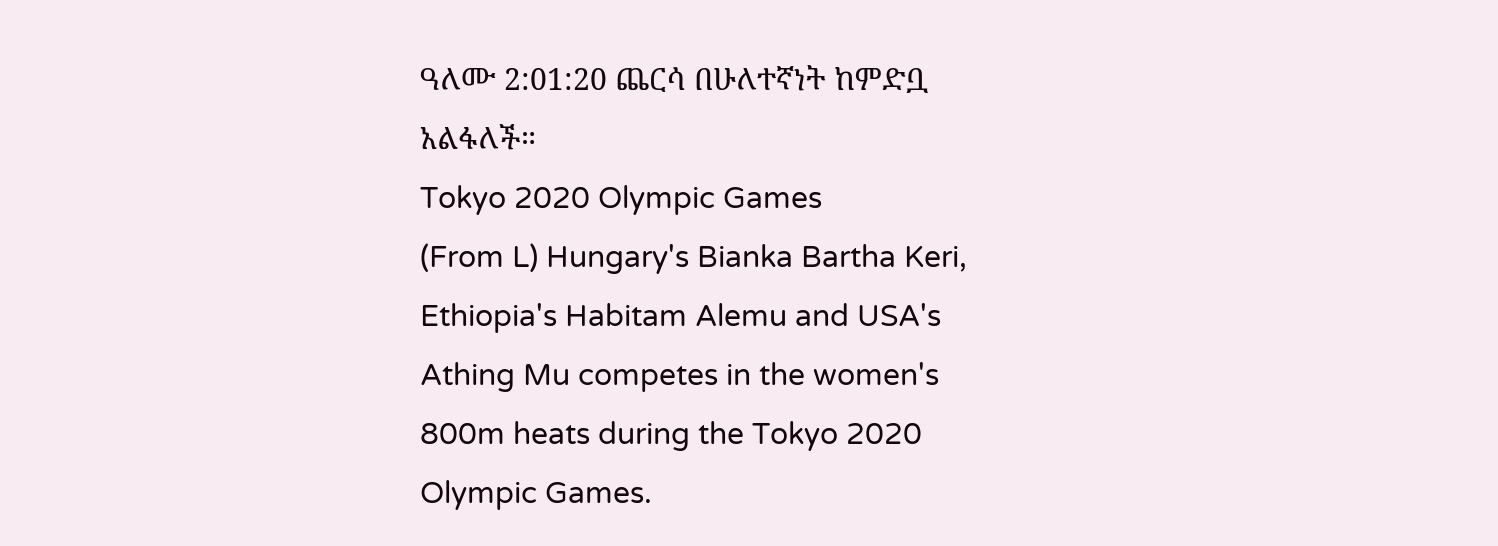ዓለሙ 2:01:20 ጨርሳ በሁለተኛነት ከምድቧ አልፋለች።
Tokyo 2020 Olympic Games
(From L) Hungary's Bianka Bartha Keri, Ethiopia's Habitam Alemu and USA's Athing Mu competes in the women's 800m heats during the Tokyo 2020 Olympic Games.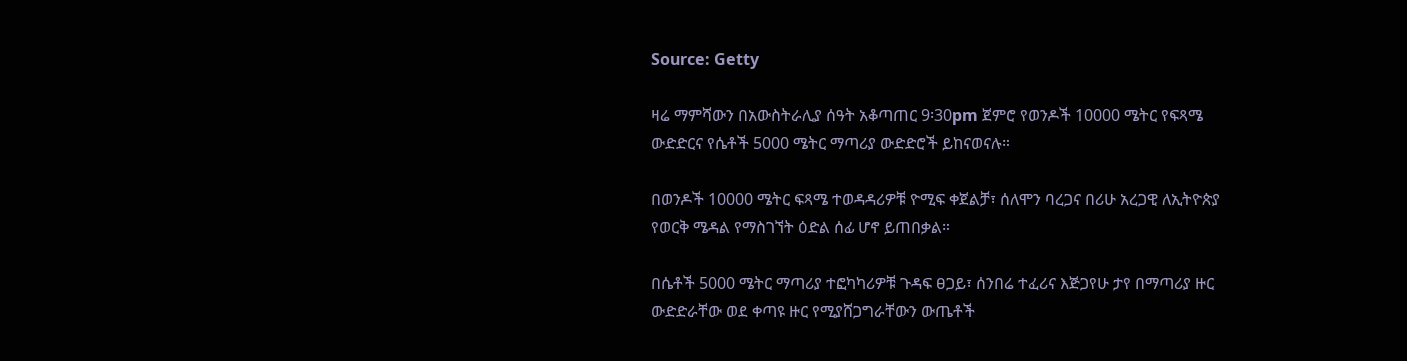Source: Getty

ዛሬ ማምሻውን በአውስትራሊያ ሰዓት አቆጣጠር 9፡30pm ጀምሮ የወንዶች 10000 ሜትር የፍጻሜ ውድድርና የሴቶች 5000 ሜትር ማጣሪያ ውድድሮች ይከናወናሉ።

በወንዶች 10000 ሜትር ፍጻሜ ተወዳዳሪዎቹ ዮሚፍ ቀጀልቻ፣ ሰለሞን ባረጋና በሪሁ አረጋዊ ለኢትዮጵያ የወርቅ ሜዳል የማስገኘት ዕድል ሰፊ ሆኖ ይጠበቃል።

በሴቶች 5000 ሜትር ማጣሪያ ተፎካካሪዎቹ ጉዳፍ ፀጋይ፣ ሰንበሬ ተፈሪና እጅጋየሁ ታየ በማጣሪያ ዙር ውድድራቸው ወደ ቀጣዩ ዙር የሚያሸጋግራቸውን ውጤቶች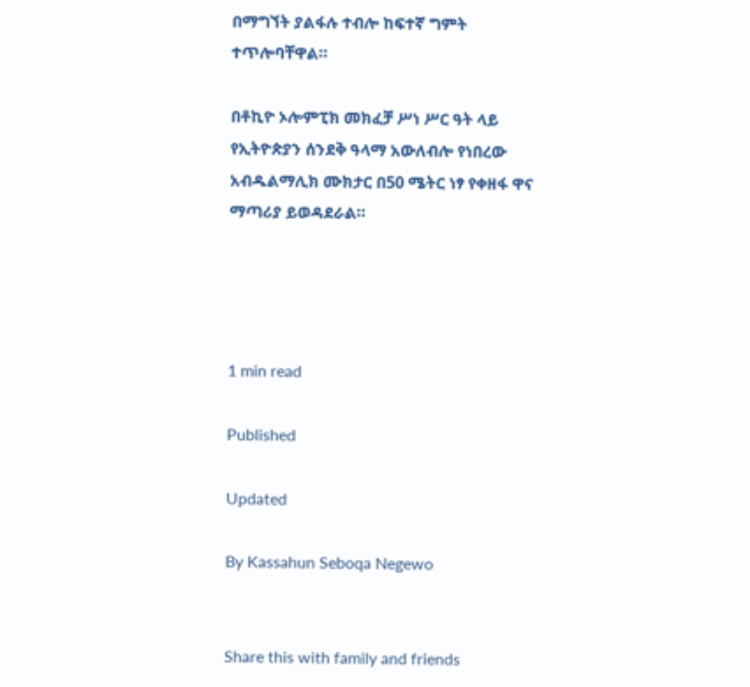በማግኘት ያልፋሉ ተብሎ ከፍተኛ ግምት ተጥሎባቸዋል።

በቶኪዮ ኦሎምፒክ መክፈቻ ሥነ ሥር ዓት ላይ የኢትዮጵያን ሰንደቅ ዓላማ አውለብሎ የነበረው አብዱልማሊክ ሙክታር በ50 ሜትር ነፃ የቀዘፋ ዋና ማጣሪያ ይወዳደራል።




1 min read

Published

Updated

By Kassahun Seboqa Negewo


Share this with family and friends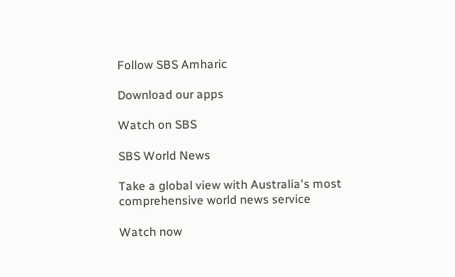Follow SBS Amharic

Download our apps

Watch on SBS

SBS World News

Take a global view with Australia's most comprehensive world news service

Watch now